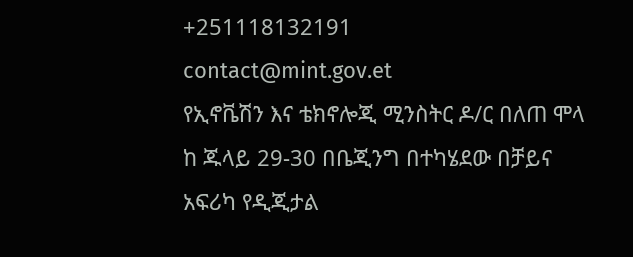+251118132191
contact@mint.gov.et
የኢኖቬሽን እና ቴክኖሎጂ ሚንስትር ዶ/ር በለጠ ሞላ ከ ጁላይ 29-30 በቤጂንግ በተካሄደው በቻይና አፍሪካ የዲጂታል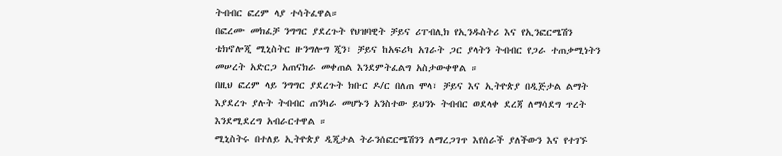ትብብር ፎረም ላያ ተሳትፈዋል።
በፎረሙ መክፈቻ ንግግር ያደረጉት የህዝባዊት ቻይና ሪፐብሊክ የኢንዱስትሪ እና የኢንፎርሜሽን ቴክኖሎጂ ሚኒስትር ዙንግሎግ ጂን፣ ቻይና ከአፍሪካ አገራት ጋር ያላትን ትብብር የጋራ ተጠቃሚነትን መሠረት አድርጋ አጠናክራ መቀጠል እንደምትፈልግ አስታውቀዋል ።
በዚህ ፎረም ላይ ንግግር ያደረጉት ክቡር ዶ/ር በለጠ ሞላ፣ ቻይና እና ኢትዮጵያ በዲጅታል ልማት እያደረጉ ያሉት ትብብር ጠንካራ መሆኑን አንስተው ይህንኑ ትብብር ወደላቀ ደረጃ ለማሳደግ ጥረት እንደሚደረግ አብራርተዋል ።
ሚኒስትሩ በተለይ ኢትዮጵያ ዲጂታል ትራንሰፎርሜሽንን ለማረጋገጥ እየሰራች ያለችውን እና የተገኙ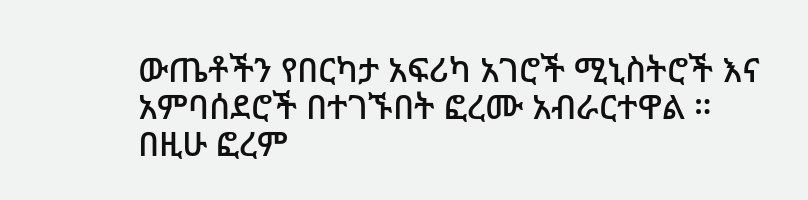ውጤቶችን የበርካታ አፍሪካ አገሮች ሚኒስትሮች እና አምባሰደሮች በተገኙበት ፎረሙ አብራርተዋል ።
በዚሁ ፎረም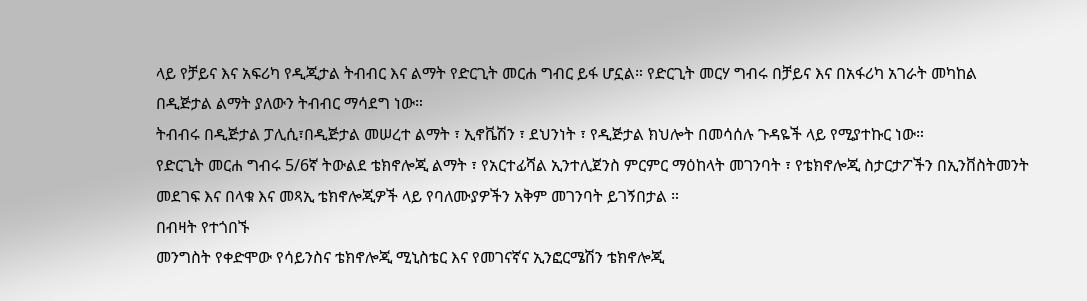ላይ የቻይና እና አፍሪካ የዲጂታል ትብብር እና ልማት የድርጊት መርሐ ግብር ይፋ ሆኗል። የድርጊት መርሃ ግብሩ በቻይና እና በአፋሪካ አገራት መካከል በዲጅታል ልማት ያለውን ትብብር ማሳደግ ነው።
ትብብሩ በዲጅታል ፓሊሲ፣በዲጅታል መሠረተ ልማት ፣ ኢኖቬሽን ፣ ደህንነት ፣ የዲጅታል ክህሎት በመሳሰሉ ጉዳዬች ላይ የሚያተኩር ነው።
የድርጊት መርሐ ግብሩ 5/6ኛ ትውልደ ቴክኖሎጂ ልማት ፣ የአርተፊሻል ኢንተሊጀንስ ምርምር ማዕከላት መገንባት ፣ የቴክኖሎጂ ስታርታፖችን በኢንቨስትመንት መደገፍ እና በላቁ እና መጻኢ ቴክኖሎጂዎች ላይ የባለሙያዎችን አቅም መገንባት ይገኝበታል ።
በብዛት የተጎበኙ
መንግስት የቀድሞው የሳይንስና ቴክኖሎጂ ሚኒስቴር እና የመገናኛና ኢንፎርሜሽን ቴክኖሎጂ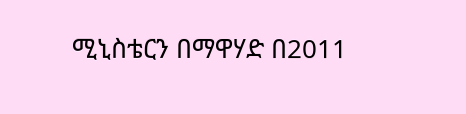ሚኒስቴርን በማዋሃድ በ2011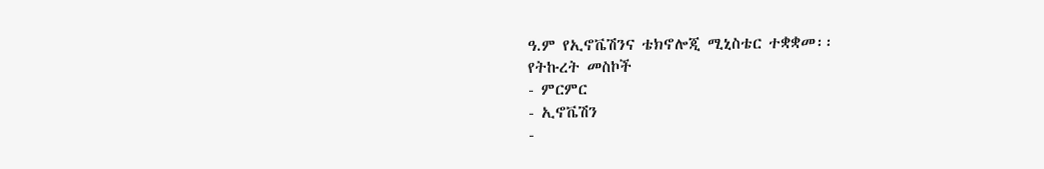ዓ.ም የኢኖቬሽንና ቴክኖሎጂ ሚኒስቴር ተቋቋመ፡፡
የትኩረት መስኮች
- ምርምር
- ኢኖቬሽን
-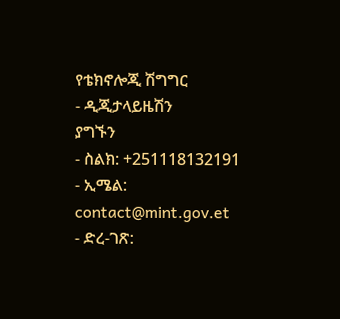የቴክኖሎጂ ሽግግር
- ዲጂታላይዜሽን
ያግኙን
- ስልክ: +251118132191
- ኢሜል: contact@mint.gov.et
- ድረ-ገጽ: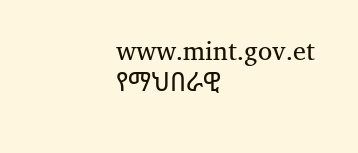www.mint.gov.et
የማህበራዊ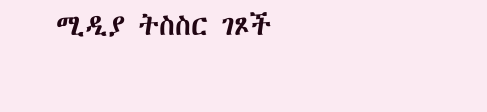ሚዲያ ትስስር ገጾች